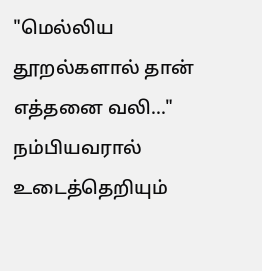"மெல்லிய தூறல்களால் தான் எத்தனை வலி..."
நம்பியவரால்
உடைத்தெறியும்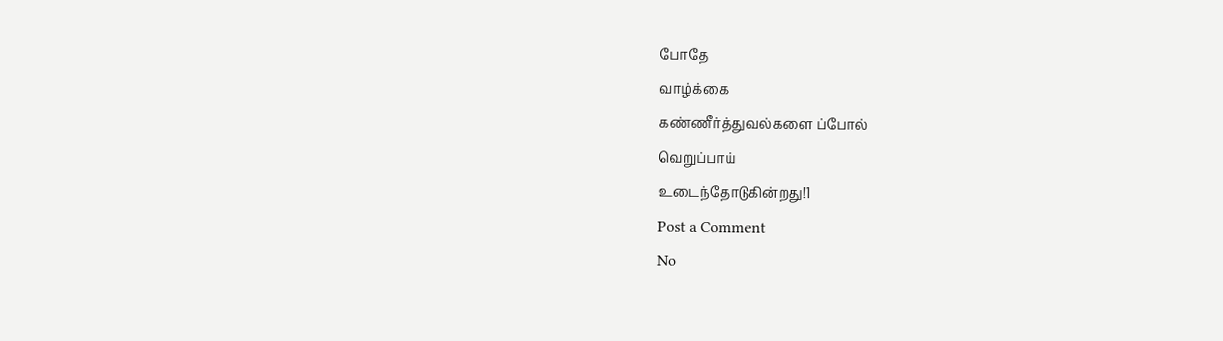போதே
வாழ்க்கை
கண்ணீர்த்துவல்களை ப்போல்
வெறுப்பாய்
உடைந்தோடுகின்றது!1
Post a Comment
No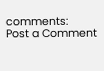comments:
Post a Comment